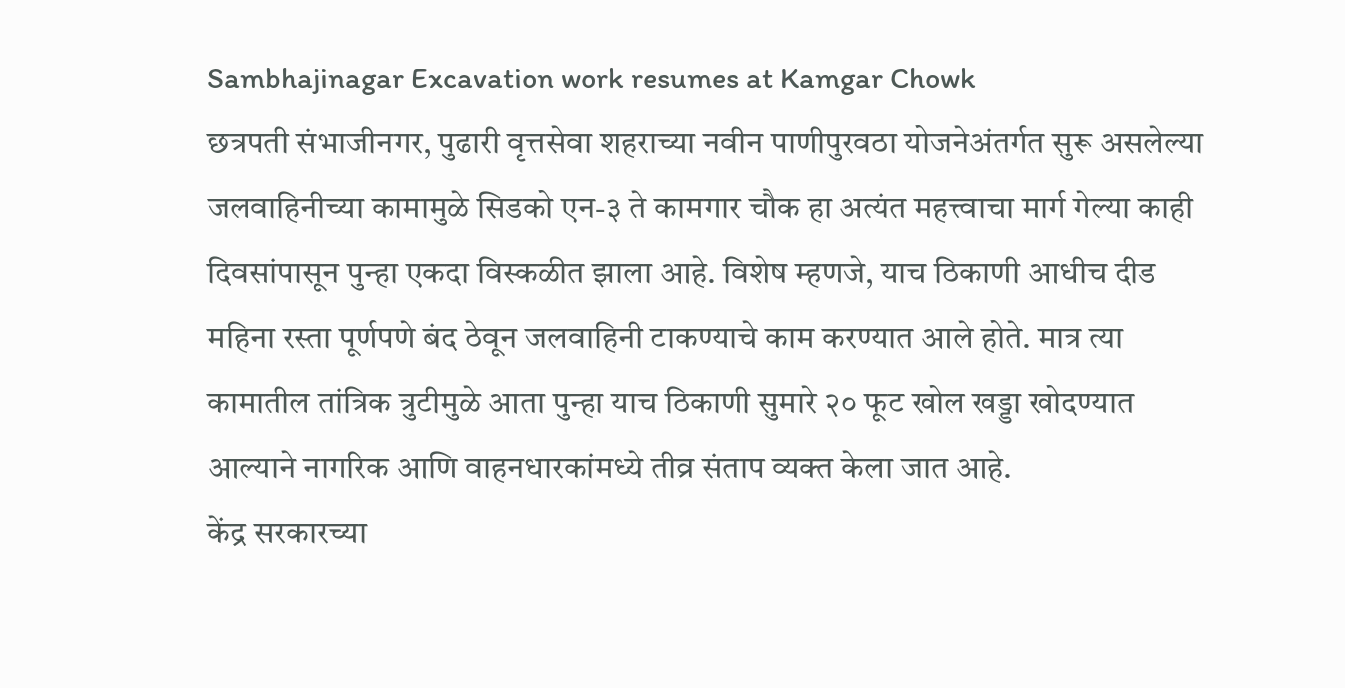Sambhajinagar Excavation work resumes at Kamgar Chowk
छत्रपती संभाजीनगर, पुढारी वृत्तसेवा शहराच्या नवीन पाणीपुरवठा योजनेअंतर्गत सुरू असलेल्या जलवाहिनीच्या कामामुळे सिडको एन-३ ते कामगार चौक हा अत्यंत महत्त्वाचा मार्ग गेल्या काही दिवसांपासून पुन्हा एकदा विस्कळीत झाला आहे. विशेष म्हणजे, याच ठिकाणी आधीच दीड महिना रस्ता पूर्णपणे बंद ठेवून जलवाहिनी टाकण्याचे काम करण्यात आले होते. मात्र त्या कामातील तांत्रिक त्रुटीमुळे आता पुन्हा याच ठिकाणी सुमारे २० फूट खोल खड्डा खोदण्यात आल्याने नागरिक आणि वाहनधारकांमध्ये तीव्र संताप व्यक्त केला जात आहे.
केंद्र सरकारच्या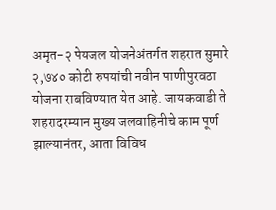अमृत-२ पेयजल योजनेअंतर्गत शहरात सुमारे २,७४० कोटी रुपयांची नवीन पाणीपुरवठा योजना राबविण्यात येत आहे. जायकवाडी ते शहरादरम्यान मुख्य जलवाहिनीचे काम पूर्ण झाल्यानंतर, आता विविध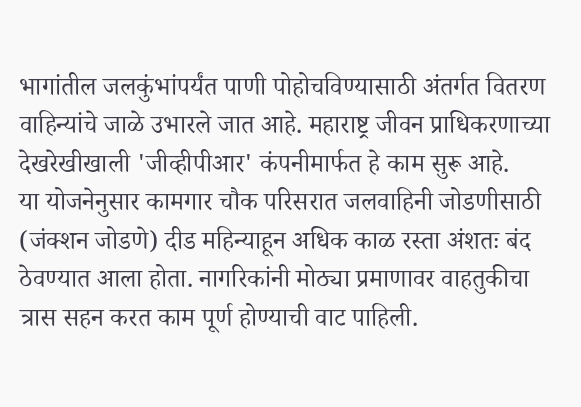भागांतील जलकुंभांपर्यंत पाणी पोहोचविण्यासाठी अंतर्गत वितरण वाहिन्यांचे जाळे उभारले जात आहे. महाराष्ट्र जीवन प्राधिकरणाच्या देखरेखीखाली 'जीव्हीपीआर' कंपनीमार्फत हे काम सुरू आहे.
या योजनेनुसार कामगार चौक परिसरात जलवाहिनी जोडणीसाठी (जंक्शन जोडणे) दीड महिन्याहून अधिक काळ रस्ता अंशतः बंद ठेवण्यात आला होता. नागरिकांनी मोठ्या प्रमाणावर वाहतुकीचा त्रास सहन करत काम पूर्ण होण्याची वाट पाहिली.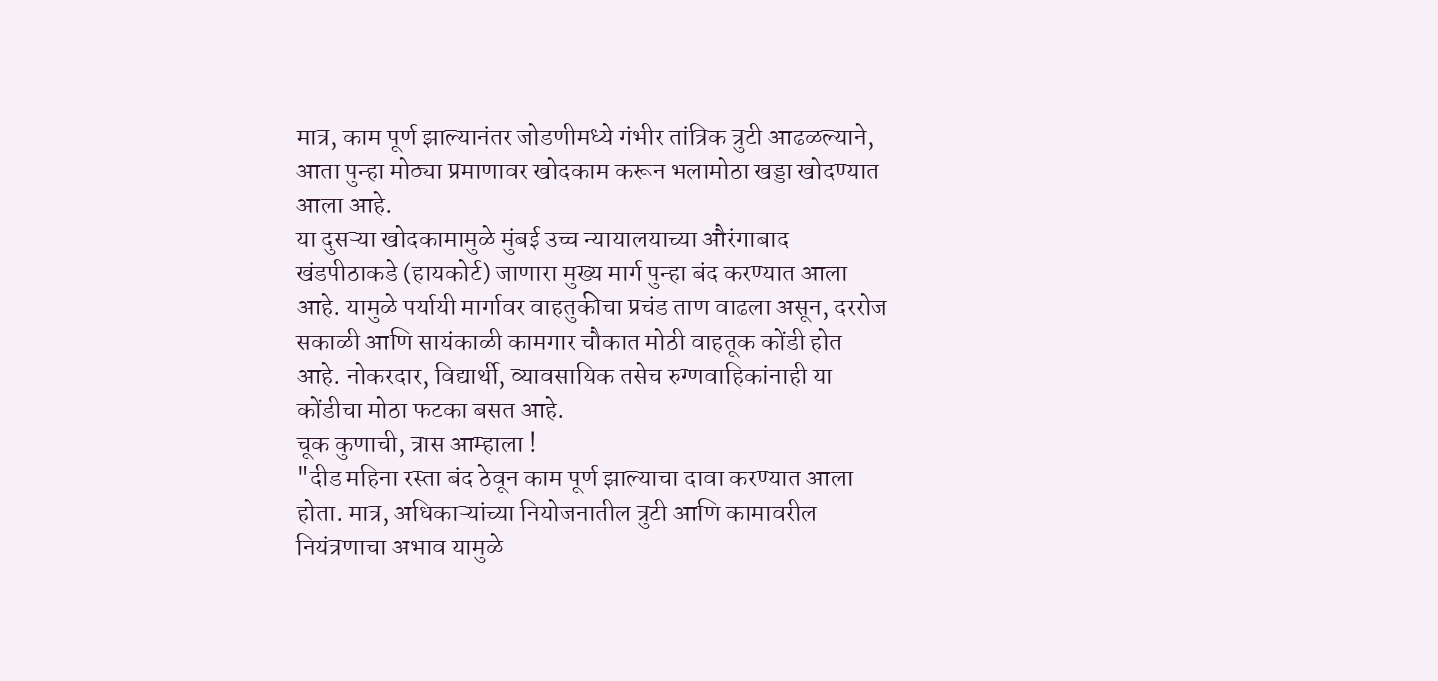मात्र, काम पूर्ण झाल्यानंतर जोडणीमध्ये गंभीर तांत्रिक त्रुटी आढळल्याने, आता पुन्हा मोठ्या प्रमाणावर खोदकाम करून भलामोठा खड्डा खोदण्यात आला आहे.
या दुसऱ्या खोदकामामुळे मुंबई उच्च न्यायालयाच्या औरंगाबाद खंडपीठाकडे (हायकोर्ट) जाणारा मुख्य मार्ग पुन्हा बंद करण्यात आला आहे. यामुळे पर्यायी मार्गावर वाहतुकीचा प्रचंड ताण वाढला असून, दररोज सकाळी आणि सायंकाळी कामगार चौकात मोठी वाहतूक कोंडी होत आहे. नोकरदार, विद्यार्थी, व्यावसायिक तसेच रुग्णवाहिकांनाही या कोंडीचा मोठा फटका बसत आहे.
चूक कुणाची, त्रास आम्हाला !
"दीड महिना रस्ता बंद ठेवून काम पूर्ण झाल्याचा दावा करण्यात आला होता. मात्र, अधिकाऱ्यांच्या नियोजनातील त्रुटी आणि कामावरील नियंत्रणाचा अभाव यामुळे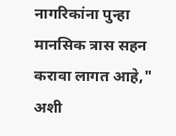नागरिकांना पुन्हा मानसिक त्रास सहन करावा लागत आहे," अशी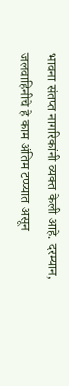भावना संतप्त नागरिकांनी व्यक्त केली आहे. दरम्यान, जलवाहिनीचे हे काम अंतिम टप्प्यात असून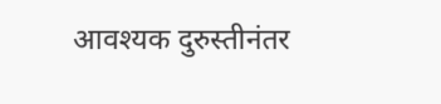आवश्यक दुरुस्तीनंतर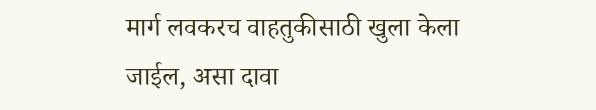मार्ग लवकरच वाहतुकीसाठी खुला केला जाईल, असा दावा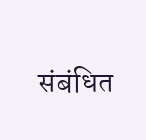संबंधित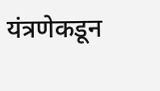यंत्रणेकडून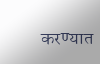करण्यात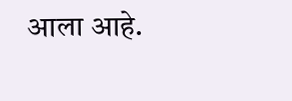आला आहे.